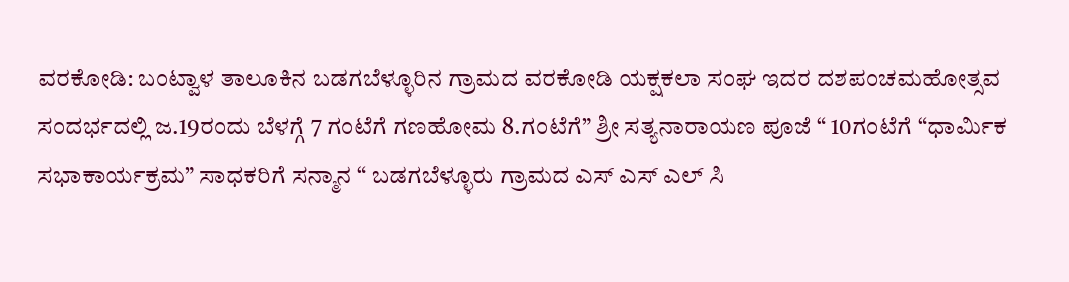ವರಕೋಡಿ: ಬಂಟ್ವಾಳ ತಾಲೂಕಿನ ಬಡಗಬೆಳ್ಳೂರಿನ ಗ್ರಾಮದ ವರಕೋಡಿ ಯಕ್ಷಕಲಾ ಸಂಘ ಇದರ ದಶಪಂಚಮಹೋತ್ಸವ ಸಂದರ್ಭದಲ್ಲಿ ಜ.19ರಂದು ಬೆಳಗ್ಗೆ 7 ಗಂಟೆಗೆ ಗಣಹೋಮ 8.ಗಂಟೆಗೆ” ಶ್ರೀ ಸತ್ಯನಾರಾಯಣ ಪೂಜೆ “ 10ಗಂಟೆಗೆ “ಧಾರ್ಮಿಕ ಸಭಾಕಾರ್ಯಕ್ರಮ” ಸಾಧಕರಿಗೆ ಸನ್ಮಾನ “ ಬಡಗಬೆಳ್ಳೂರು ಗ್ರಾಮದ ಎಸ್ ಎಸ್ ಎಲ್ ಸಿ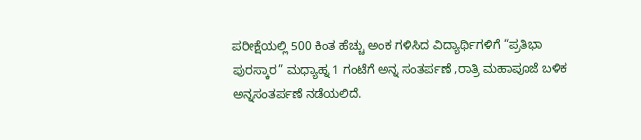ಪರೀಕ್ಷೆಯಲ್ಲಿ 500 ಕಿಂತ ಹೆಚ್ಚು ಅಂಕ ಗಳಿಸಿದ ವಿದ್ಯಾರ್ಥಿಗಳಿಗೆ “ಪ್ರತಿಭಾ ಪುರಸ್ಕಾರ” ಮಧ್ಯಾಹ್ನ 1 ಗಂಟೆಗೆ ಅನ್ನ ಸಂತರ್ಪಣೆ ,ರಾತ್ರಿ ಮಹಾಪೂಜೆ ಬಳಿಕ ಅನ್ನಸಂತರ್ಪಣೆ ನಡೆಯಲಿದೆ.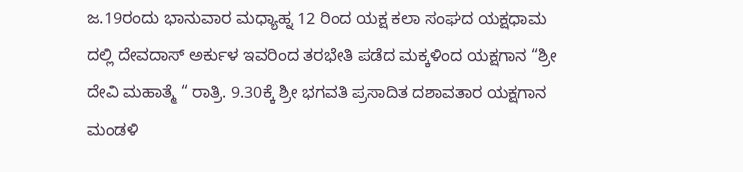ಜ.19ರಂದು ಭಾನುವಾರ ಮಧ್ಯಾಹ್ನ 12 ರಿಂದ ಯಕ್ಷ ಕಲಾ ಸಂಘದ ಯಕ್ಷಧಾಮ ದಲ್ಲಿ ದೇವದಾಸ್ ಅರ್ಕುಳ ಇವರಿಂದ ತರಭೇತಿ ಪಡೆದ ಮಕ್ಕಳಿಂದ ಯಕ್ಷಗಾನ “ಶ್ರೀ ದೇವಿ ಮಹಾತ್ಮೆ “ ರಾತ್ರಿ. 9.30ಕ್ಕೆ ಶ್ರೀ ಭಗವತಿ ಪ್ರಸಾದಿತ ದಶಾವತಾರ ಯಕ್ಷಗಾನ ಮಂಡಳಿ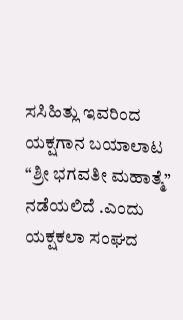ಸಸಿಹಿತ್ಲು ಇವರಿಂದ ಯಕ್ಷಗಾನ ಬಯಾಲಾಟ “ಶ್ರೀ ಭಗವತೀ ಮಹಾತ್ಮೆ” ನಡೆಯಲಿದೆ .ಎಂದು ಯಕ್ಷಕಲಾ ಸಂಘದ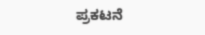ಪ್ರಕಟನೆ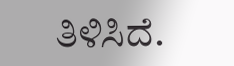ತಿಳಿಸಿದೆ.